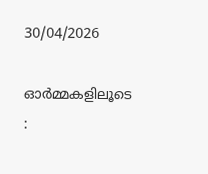30/04/2026

ഓർമ്മകളിലൂടെ :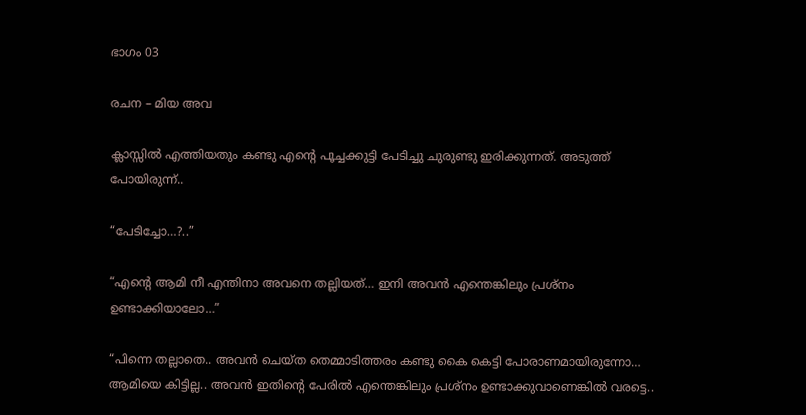ഭാഗം 03

രചന – മിയ അവ

ക്ലാസ്സിൽ എത്തിയതും കണ്ടു എന്റെ പൂച്ചക്കുട്ടി പേടിച്ചു ചുരുണ്ടു ഇരിക്കുന്നത്. അടുത്ത് പോയിരുന്ന്..

“പേടിച്ചോ…?..”

“എന്റെ ആമി നീ എന്തിനാ അവനെ തല്ലിയത്… ഇനി അവൻ എന്തെങ്കിലും പ്രശ്‍നം ഉണ്ടാക്കിയാലോ…”

“പിന്നെ തല്ലാതെ.. അവൻ ചെയ്ത തെമ്മാടിത്തരം കണ്ടു കൈ കെട്ടി പോരാണമായിരുന്നോ… ആമിയെ കിട്ടില്ല.. അവൻ ഇതിന്റെ പേരിൽ എന്തെങ്കിലും പ്രശ്‍നം ഉണ്ടാക്കുവാണെങ്കിൽ വരട്ടെ..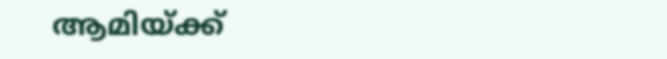ആമിയ്ക്ക്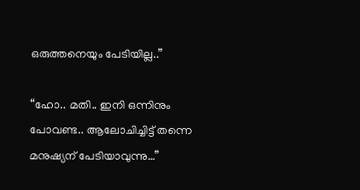ഒരുത്തനെയും പേടിയില്ല..”

“ഹോ.. മതി.. ഇനി ഒന്നിനും പോവണ്ട.. ആലോചിച്ചിട്ട് തന്നെ മനുഷ്യന് പേടിയാവുന്നു…”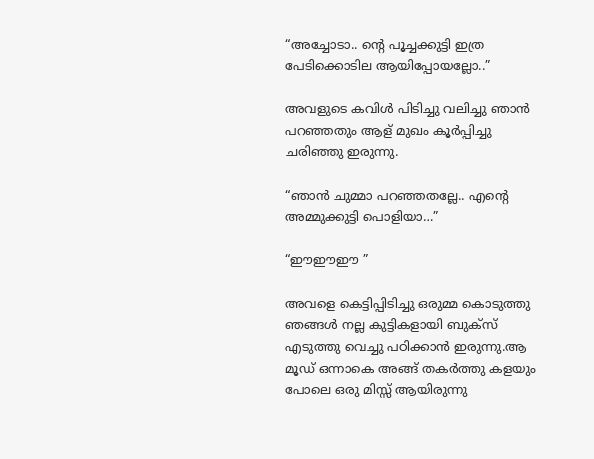“അച്ചോടാ.. ന്റെ പൂച്ചക്കുട്ടി ഇത്ര പേടിക്കൊടില ആയിപ്പോയല്ലോ..”

അവളുടെ കവിൾ പിടിച്ചു വലിച്ചു ഞാൻ പറഞ്ഞതും ആള് മുഖം കൂർപ്പിച്ചു ചരിഞ്ഞു ഇരുന്നു.

“ഞാൻ ചുമ്മാ പറഞ്ഞതല്ലേ.. എന്റെ അമ്മുക്കുട്ടി പൊളിയാ…”

“ഈഈഈ ”

അവളെ കെട്ടിപ്പിടിച്ചു ഒരുമ്മ കൊടുത്തു ഞങ്ങൾ നല്ല കുട്ടികളായി ബുക്സ് എടുത്തു വെച്ചു പഠിക്കാൻ ഇരുന്നു.ആ മൂഡ്‌ ഒന്നാകെ അങ്ങ് തകർത്തു കളയും പോലെ ഒരു മിസ്സ്‌ ആയിരുന്നു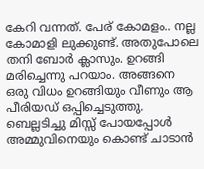കേറി വന്നത്. പേര് കോമളം.. നല്ല കോമാളി ലുക്കുണ്ട്. അതുപോലെ തനി ബോർ ക്ലാസും. ഉറങ്ങി മരിച്ചെന്നു പറയാം. അങ്ങനെ ഒരു വിധം ഉറങ്ങിയും വീണും ആ പീരിയഡ് ഒപ്പിച്ചെടുത്തു. ബെല്ലടിച്ചു മിസ്സ്‌ പോയപ്പോൾ അമ്മുവിനെയും കൊണ്ട് ചാടാൻ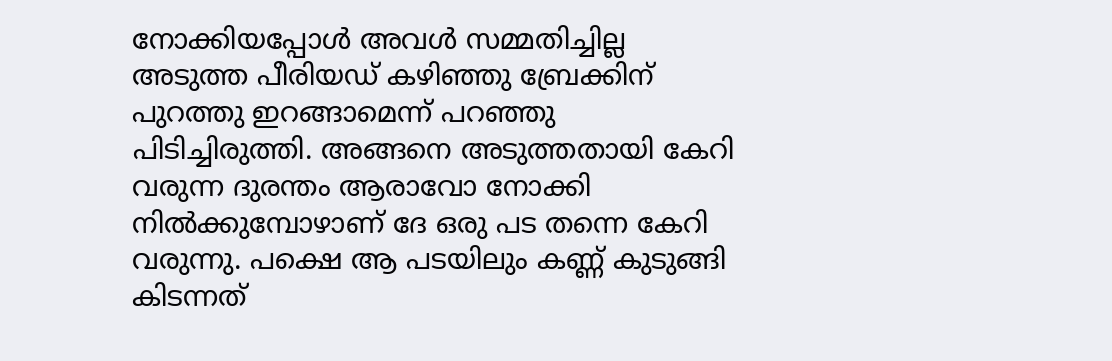നോക്കിയപ്പോൾ അവൾ സമ്മതിച്ചില്ല അടുത്ത പീരിയഡ് കഴിഞ്ഞു ബ്രേക്കിന് പുറത്തു ഇറങ്ങാമെന്ന് പറഞ്ഞു പിടിച്ചിരുത്തി. അങ്ങനെ അടുത്തതായി കേറി വരുന്ന ദുരന്തം ആരാവോ നോക്കി നിൽക്കുമ്പോഴാണ് ദേ ഒരു പട തന്നെ കേറി വരുന്നു. പക്ഷെ ആ പടയിലും കണ്ണ് കുടുങ്ങി കിടന്നത്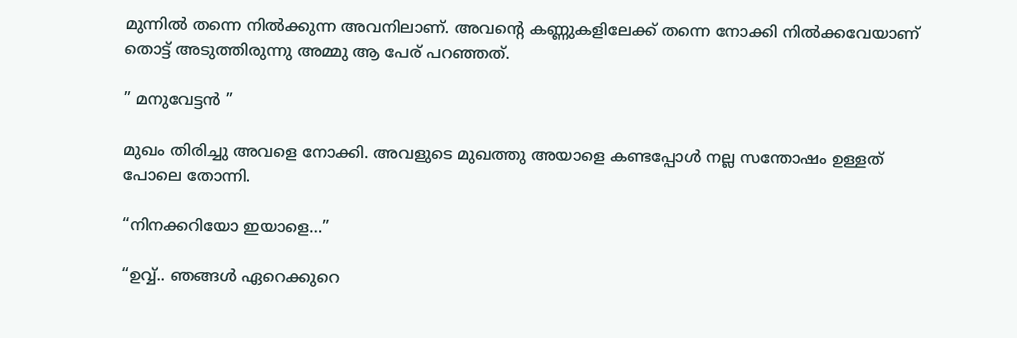മുന്നിൽ തന്നെ നിൽക്കുന്ന അവനിലാണ്. അവന്റെ കണ്ണുകളിലേക്ക് തന്നെ നോക്കി നിൽക്കവേയാണ് തൊട്ട് അടുത്തിരുന്നു അമ്മു ആ പേര് പറഞ്ഞത്.

” മനുവേട്ടൻ ”

മുഖം തിരിച്ചു അവളെ നോക്കി. അവളുടെ മുഖത്തു അയാളെ കണ്ടപ്പോൾ നല്ല സന്തോഷം ഉള്ളത് പോലെ തോന്നി.

“നിനക്കറിയോ ഇയാളെ…”

“ഉവ്വ്.. ഞങ്ങൾ ഏറെക്കുറെ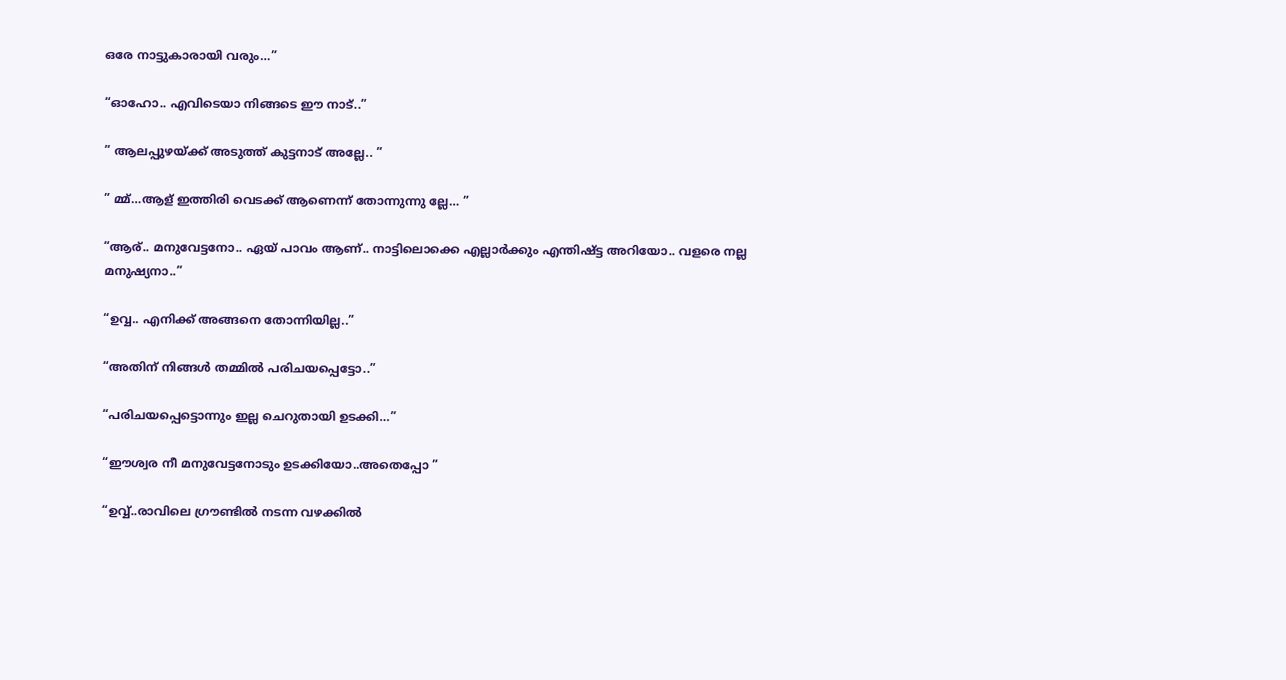ഒരേ നാട്ടുകാരായി വരും…”

“ഓഹോ.. എവിടെയാ നിങ്ങടെ ഈ നാട്..”

” ആലപ്പുഴയ്ക്ക് അടുത്ത് കുട്ടനാട് അല്ലേ.. ”

” മ്മ്…ആള് ഇത്തിരി വെടക്ക് ആണെന്ന് തോന്നുന്നു ല്ലേ… ”

“ആര്.. മനുവേട്ടനോ.. ഏയ്‌ പാവം ആണ്.. നാട്ടിലൊക്കെ എല്ലാർക്കും എന്തിഷ്ട്ട അറിയോ.. വളരെ നല്ല മനുഷ്യനാ..”

“ഉവ്വ.. എനിക്ക് അങ്ങനെ തോന്നിയില്ല..”

“അതിന് നിങ്ങൾ തമ്മിൽ പരിചയപ്പെട്ടോ..”

“പരിചയപ്പെട്ടൊന്നും ഇല്ല ചെറുതായി ഉടക്കി…”

“ഈശ്വര നീ മനുവേട്ടനോടും ഉടക്കിയോ..അതെപ്പോ ”

“ഉവ്വ്..രാവിലെ ഗ്രൗണ്ടിൽ നടന്ന വഴക്കിൽ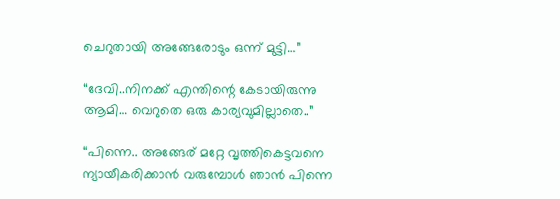ചെറുതായി അങ്ങേരോടും ഒന്ന് മുട്ടി…”

“ദേവി..നിനക്ക് എന്തിന്റെ കേടായിരുന്നു ആമി… വെറുതെ ഒരു കാര്യവുമില്ലാതെ..”

“പിന്നെ.. അങ്ങേര് മറ്റേ വൃത്തികെട്ടവനെ ന്യായീകരിക്കാൻ വരുമ്പോൾ ഞാൻ പിന്നെ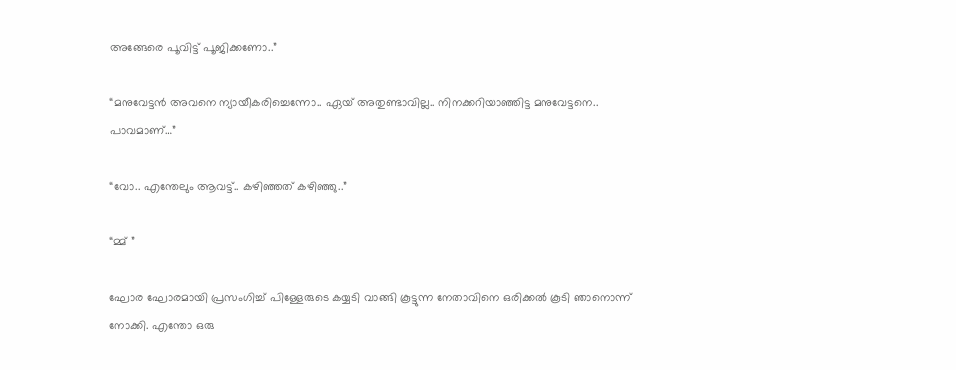അങ്ങേരെ പൂവിട്ട് പൂജിക്കണോ..”

“മനുവേട്ടൻ അവനെ ന്യായീകരിച്ചെന്നോ.. ഏയ്‌ അതുണ്ടാവില്ല.. നിനക്കറിയാഞ്ഞിട്ട മനുവേട്ടനെ.. പാവമാണ്…”

“വോ.. എന്തേലും ആവട്ട്.. കഴിഞ്ഞത് കഴിഞ്ഞു..”

“മ്മ് ”

ഘോര ഘോരമായി പ്രസംഗിച്ച് പിള്ളേരുടെ കയ്യടി വാങ്ങി കൂട്ടുന്ന നേതാവിനെ ഒരിക്കൽ കൂടി ഞാനൊന്ന് നോക്കി. എന്തോ ഒരു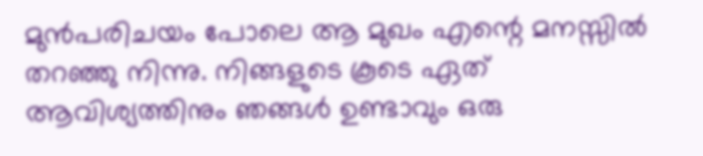മുൻപരിചയം പോലെ ആ മുഖം എന്റെ മനസ്സിൽ തറഞ്ഞു നിന്നു. നിങ്ങളുടെ കൂടെ ഏത് ആവിശ്യത്തിനും ഞങ്ങൾ ഉണ്ടാവും ഒരു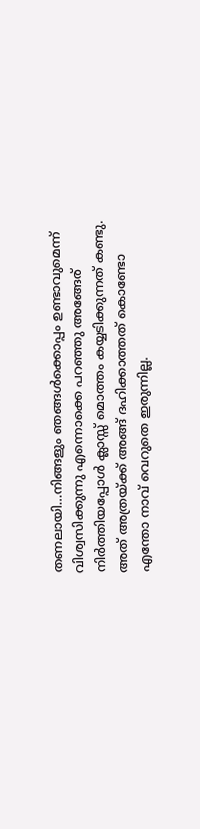തണലായി…നിങ്ങളും ഞങ്ങൾക്കൊപ്പം ഉണ്ടാവുമെന്ന് വിശ്വസിക്കുന്നു എന്നൊക്കെ പറഞ്ഞു അങ്ങേര് നിർത്തിയപ്പോൾ ക്ലാസ്സ്‌ മൊത്തം കയ്യടിക്കുന്നത് കണ്ടു. അത് അത്രയ്ക്ക് അങ്ങ് ദഹിക്കാത്തത് കൊണ്ടോ എന്തോ നാവ് വെറുതെ ഇരുന്നില്ല.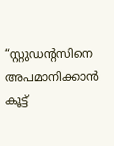“സ്റ്റുഡന്റസിനെ അപമാനിക്കാൻ കൂട്ട്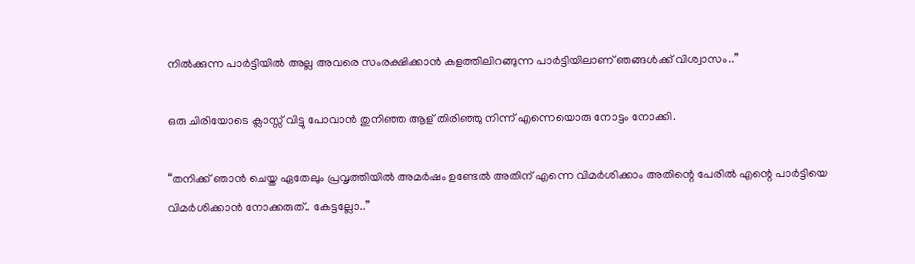നിൽക്കുന്ന പാർട്ടിയിൽ അല്ല അവരെ സംരക്ഷിക്കാൻ കളത്തിലിറങ്ങുന്ന പാർട്ടിയിലാണ് ഞങ്ങൾക്ക് വിശ്വാസം..”

ഒരു ചിരിയോടെ ക്ലാസ്സ്‌ വിട്ടു പോവാൻ തുനിഞ്ഞ ആള് തിരിഞ്ഞു നിന്ന് എന്നെയൊരു നോട്ടം നോക്കി.

“തനിക്ക് ഞാൻ ചെയ്ത ഏതേലും പ്രവൃത്തിയിൽ അമർഷം ഉണ്ടേൽ അതിന് എന്നെ വിമർശിക്കാം അതിന്റെ പേരിൽ എന്റെ പാർട്ടിയെ വിമർശിക്കാൻ നോക്കരുത്.. കേട്ടല്ലോ..”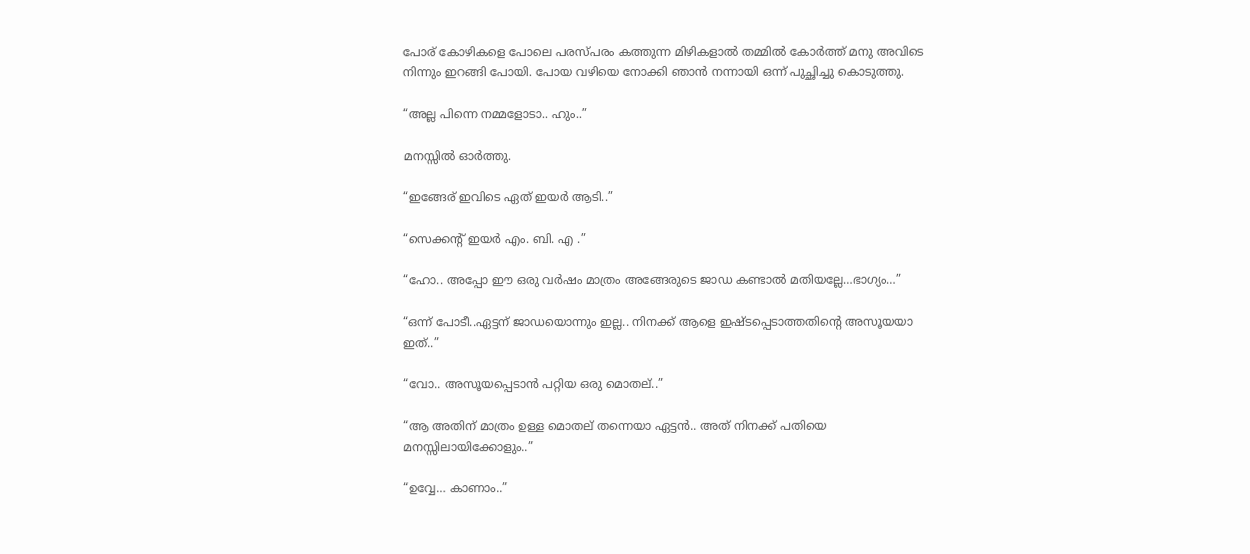പോര് കോഴികളെ പോലെ പരസ്പരം കത്തുന്ന മിഴികളാൽ തമ്മിൽ കോർത്ത് മനു അവിടെ നിന്നും ഇറങ്ങി പോയി. പോയ വഴിയെ നോക്കി ഞാൻ നന്നായി ഒന്ന് പുച്ഛിച്ചു കൊടുത്തു.

“അല്ല പിന്നെ നമ്മളോടാ.. ഹും..”

മനസ്സിൽ ഓർത്തു.

“ഇങ്ങേര് ഇവിടെ ഏത് ഇയർ ആടി..”

“സെക്കന്റ്‌ ഇയർ എം. ബി. എ .”

“ഹോ.. അപ്പോ ഈ ഒരു വർഷം മാത്രം അങ്ങേരുടെ ജാഡ കണ്ടാൽ മതിയല്ലേ…ഭാഗ്യം…”

“ഒന്ന് പോടീ..ഏട്ടന് ജാഡയൊന്നും ഇല്ല.. നിനക്ക് ആളെ ഇഷ്ടപ്പെടാത്തതിന്റെ അസൂയയാ ഇത്..”

“വോ.. അസൂയപ്പെടാൻ പറ്റിയ ഒരു മൊതല്..”

“ആ അതിന് മാത്രം ഉള്ള മൊതല് തന്നെയാ ഏട്ടൻ.. അത് നിനക്ക് പതിയെ മനസ്സിലായിക്കോളും..”

“ഉവ്വേ… കാണാം..”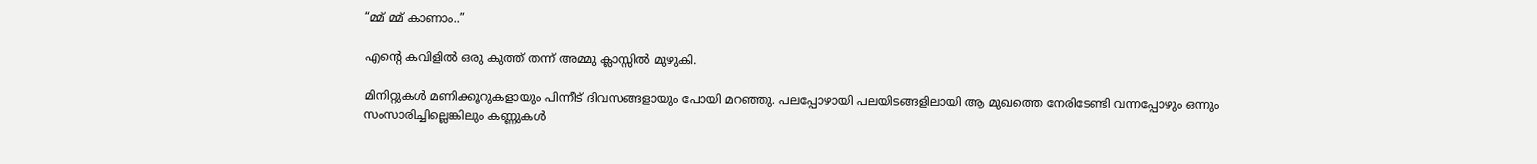“മ്മ് മ്മ് കാണാം..”

എന്റെ കവിളിൽ ഒരു കുത്ത് തന്ന് അമ്മു ക്ലാസ്സിൽ മുഴുകി.

മിനിറ്റുകൾ മണിക്കൂറുകളായും പിന്നീട് ദിവസങ്ങളായും പോയി മറഞ്ഞു. പലപ്പോഴായി പലയിടങ്ങളിലായി ആ മുഖത്തെ നേരിടേണ്ടി വന്നപ്പോഴും ഒന്നും സംസാരിച്ചില്ലെങ്കിലും കണ്ണുകൾ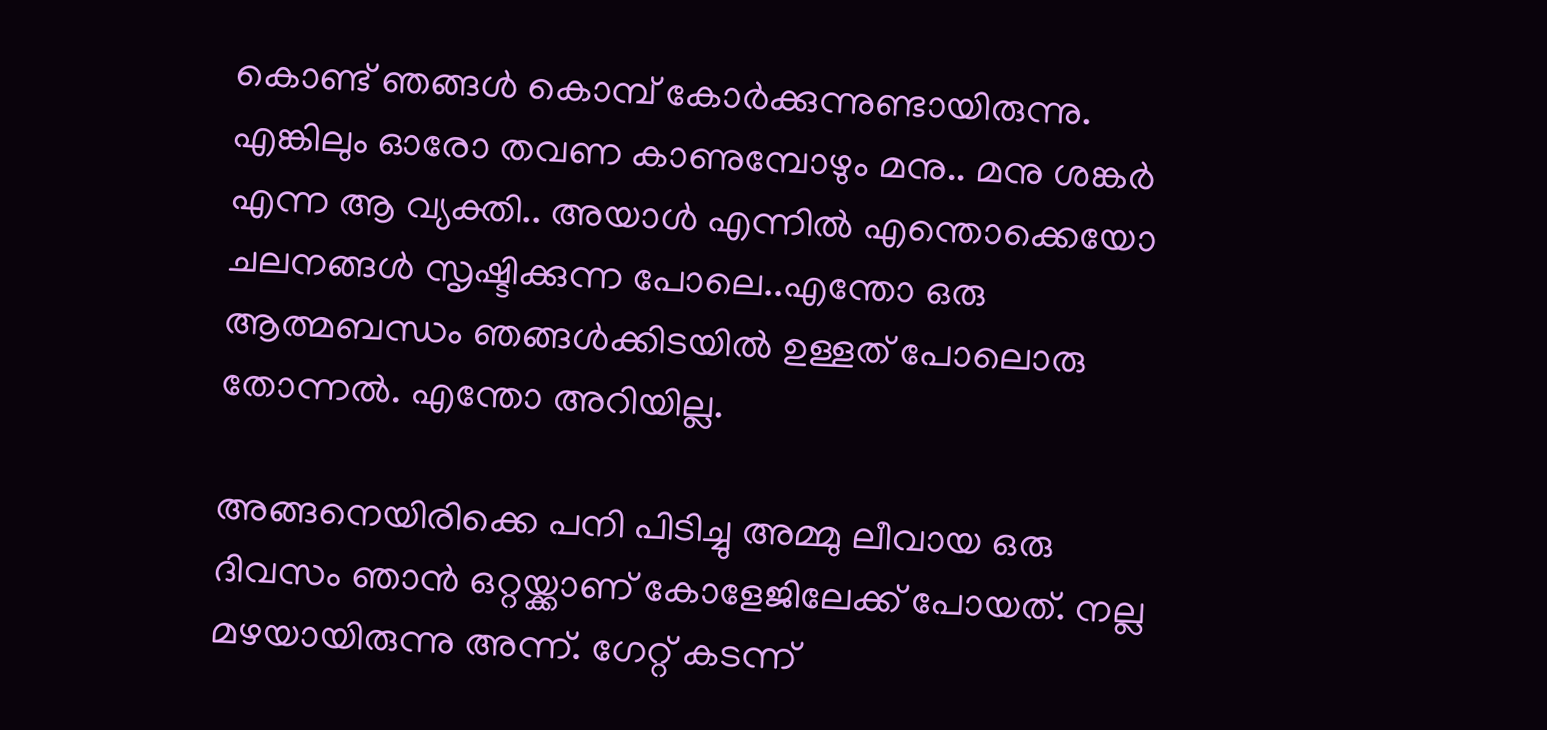കൊണ്ട് ഞങ്ങൾ കൊമ്പ് കോർക്കുന്നുണ്ടായിരുന്നു. എങ്കിലും ഓരോ തവണ കാണുമ്പോഴും മനു.. മനു ശങ്കർ എന്ന ആ വ്യക്തി.. അയാൾ എന്നിൽ എന്തൊക്കെയോ ചലനങ്ങൾ സൃഷ്ടിക്കുന്ന പോലെ..എന്തോ ഒരു ആത്മബന്ധം ഞങ്ങൾക്കിടയിൽ ഉള്ളത് പോലൊരു തോന്നൽ. എന്തോ അറിയില്ല.

അങ്ങനെയിരിക്കെ പനി പിടിച്ചു അമ്മു ലീവായ ഒരു ദിവസം ഞാൻ ഒറ്റയ്ക്കാണ് കോളേജിലേക്ക് പോയത്. നല്ല മഴയായിരുന്നു അന്ന്. ഗേറ്റ് കടന്ന്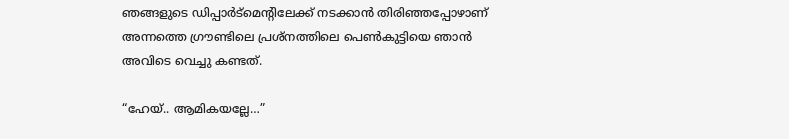ഞങ്ങളുടെ ഡിപ്പാർട്മെന്റിലേക്ക് നടക്കാൻ തിരിഞ്ഞപ്പോഴാണ് അന്നത്തെ ഗ്രൗണ്ടിലെ പ്രശ്നത്തിലെ പെൺകുട്ടിയെ ഞാൻ അവിടെ വെച്ചു കണ്ടത്.

“ഹേയ്.. ആമികയല്ലേ…”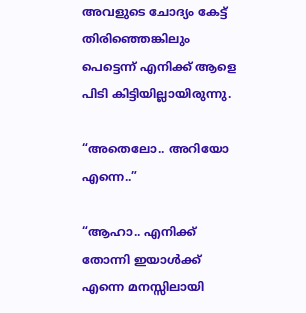അവളുടെ ചോദ്യം കേട്ട് തിരിഞ്ഞെങ്കിലും പെട്ടെന്ന് എനിക്ക് ആളെ പിടി കിട്ടിയില്ലായിരുന്നു.

“അതെലോ.. അറിയോ എന്നെ..”

“ആഹാ.. എനിക്ക് തോന്നി ഇയാൾക്ക് എന്നെ മനസ്സിലായി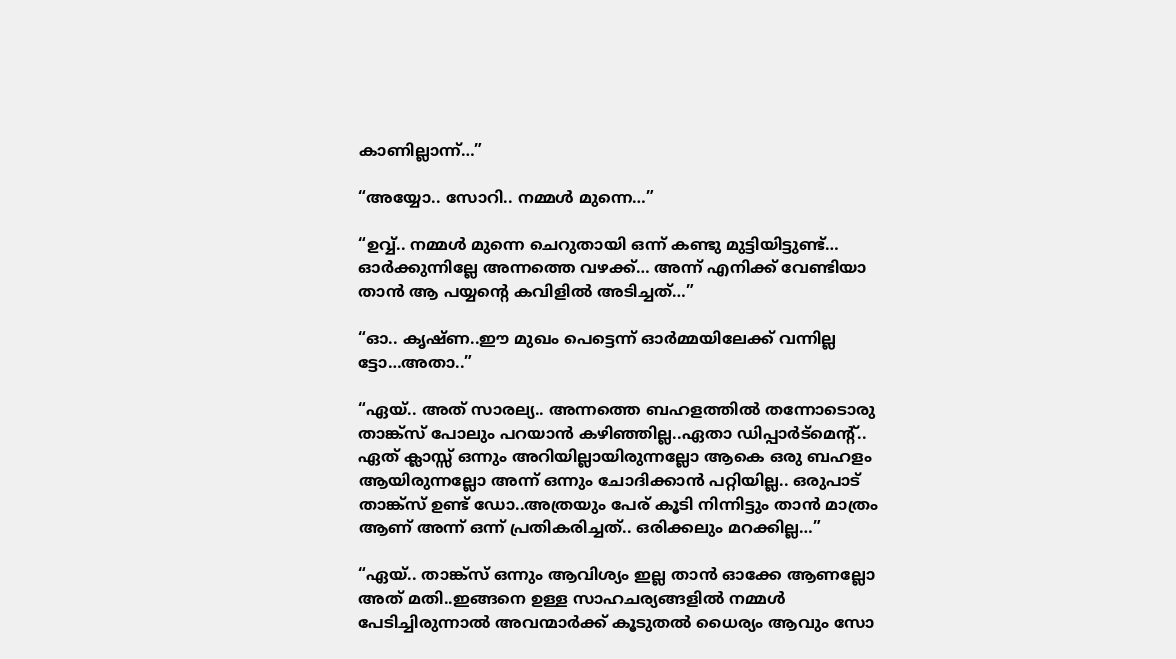കാണില്ലാന്ന്…”

“അയ്യോ.. സോറി.. നമ്മൾ മുന്നെ…”

“ഉവ്വ്.. നമ്മൾ മുന്നെ ചെറുതായി ഒന്ന് കണ്ടു മുട്ടിയിട്ടുണ്ട്… ഓർക്കുന്നില്ലേ അന്നത്തെ വഴക്ക്… അന്ന് എനിക്ക് വേണ്ടിയാ താൻ ആ പയ്യന്റെ കവിളിൽ അടിച്ചത്…”

“ഓ.. കൃഷ്ണ..ഈ മുഖം പെട്ടെന്ന് ഓർമ്മയിലേക്ക് വന്നില്ല ട്ടോ…അതാ..”

“ഏയ്‌.. അത് സാരല്യ.. അന്നത്തെ ബഹളത്തിൽ തന്നോടൊരു താങ്ക്സ് പോലും പറയാൻ കഴിഞ്ഞില്ല..ഏതാ ഡിപ്പാർട്മെന്റ്.. ഏത് ക്ലാസ്സ്‌ ഒന്നും അറിയില്ലായിരുന്നല്ലോ ആകെ ഒരു ബഹളം ആയിരുന്നല്ലോ അന്ന് ഒന്നും ചോദിക്കാൻ പറ്റിയില്ല.. ഒരുപാട് താങ്ക്സ് ഉണ്ട് ഡോ..അത്രയും പേര് കൂടി നിന്നിട്ടും താൻ മാത്രം ആണ് അന്ന് ഒന്ന് പ്രതികരിച്ചത്.. ഒരിക്കലും മറക്കില്ല…”

“ഏയ്‌.. താങ്ക്സ് ഒന്നും ആവിശ്യം ഇല്ല താൻ ഓക്കേ ആണല്ലോ അത് മതി..ഇങ്ങനെ ഉള്ള സാഹചര്യങ്ങളിൽ നമ്മൾ പേടിച്ചിരുന്നാൽ അവന്മാർക്ക് കൂടുതൽ ധൈര്യം ആവും സോ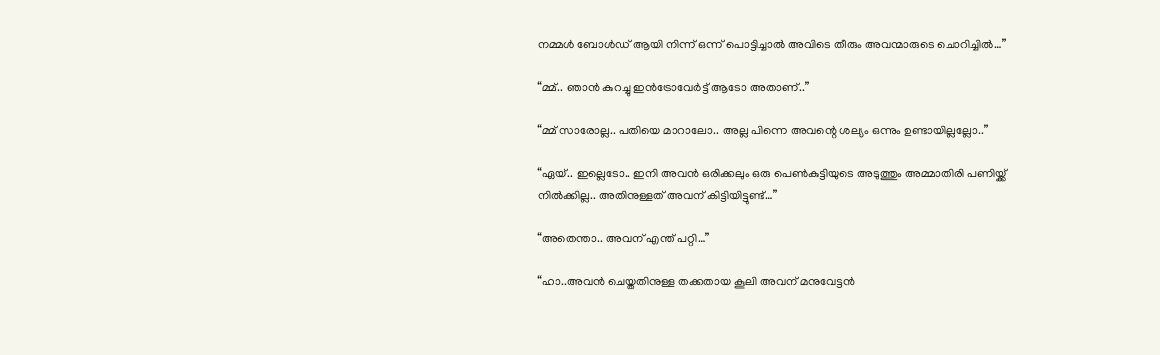നമ്മൾ ബോൾഡ് ആയി നിന്ന് ഒന്ന് പൊട്ടിച്ചാൽ അവിടെ തീരും അവന്മാരുടെ ചൊറിച്ചിൽ…”

“മ്മ്.. ഞാൻ കുറച്ചു ഇൻട്രോവേർട്ട് ആടോ അതാണ്..”

“മ്മ് സാരോല്ല.. പതിയെ മാറാലോ.. അല്ല പിന്നെ അവന്റെ ശല്യം ഒന്നും ഉണ്ടായില്ലല്ലോ..”

“ഏയ്‌.. ഇല്ലെടോ.. ഇനി അവൻ ഒരിക്കലും ഒരു പെൺകുട്ടിയുടെ അടുത്തും അമ്മാതിരി പണിയ്ക്ക് നിൽക്കില്ല.. അതിനുള്ളത് അവന് കിട്ടിയിട്ടുണ്ട്…”

“അതെന്താ.. അവന് എന്ത് പറ്റി…”

“ഹാ..അവൻ ചെയ്തതിനുള്ള തക്കതായ കൂലി അവന് മനുവേട്ടൻ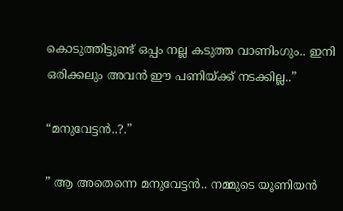കൊടുത്തിട്ടുണ്ട് ഒപ്പം നല്ല കടുത്ത വാണിംഗും.. ഇനി ഒരിക്കലും അവൻ ഈ പണിയ്ക്ക് നടക്കില്ല..”

“മനുവേട്ടൻ..?.”

” ആ അതെന്നെ മനുവേട്ടൻ.. നമ്മുടെ യൂണിയൻ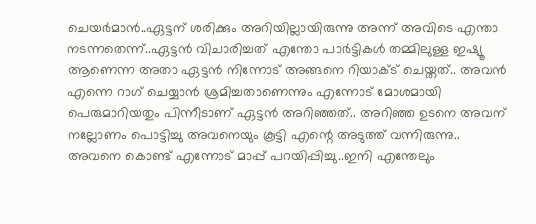ചെയർമാൻ..ഏട്ടന് ശരിക്കും അറിയില്ലായിരുന്നു അന്ന് അവിടെ എന്താ നടന്നതെന്ന്..ഏട്ടൻ വിചാരിച്ചത് എന്തോ പാർട്ടികൾ തമ്മിലുള്ള ഇഷ്യൂ ആണെന്ന അതാ ഏട്ടൻ നിന്നോട് അങ്ങനെ റിയാക്ട് ചെയ്തത്.. അവൻ എന്നെ റാഗ് ചെയ്യാൻ ശ്രമിച്ചതാണെന്നും എന്നോട് മോശമായി പെരുമാറിയതും പിന്നീടാണ് ഏട്ടൻ അറിഞ്ഞത്.. അറിഞ്ഞ ഉടനെ അവന് നല്ലോണം പൊട്ടിച്ചു അവനെയും കൂട്ടി എന്റെ അടുത്ത് വന്നിരുന്നു.. അവനെ കൊണ്ട് എന്നോട് മാപ്പ് പറയിപ്പിച്ചു..ഇനി എന്തേലും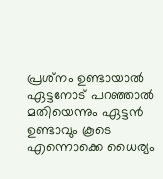പ്രശ്‍നം ഉണ്ടായാൽ ഏട്ടനോട് പറഞ്ഞാൽ മതിയെന്നും ഏട്ടൻ ഉണ്ടാവും കൂടെ എന്നൊക്കെ ധൈര്യം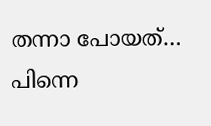തന്നാ പോയത്… പിന്നെ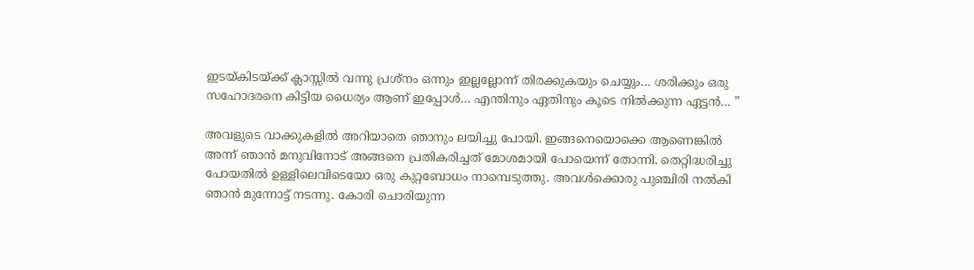ഇടയ്കിടയ്ക്ക് ക്ലാസ്സിൽ വന്നു പ്രശ്നം ഒന്നും ഇല്ലല്ലോന്ന് തിരക്കുകയും ചെയ്യും… ശരിക്കും ഒരു സഹോദരനെ കിട്ടിയ ധൈര്യം ആണ് ഇപ്പോൾ… എന്തിനും ഏതിനും കൂടെ നിൽക്കുന്ന ഏട്ടൻ… ”

അവളുടെ വാക്കുകളിൽ അറിയാതെ ഞാനും ലയിച്ചു പോയി. ഇങ്ങനെയൊക്കെ ആണെങ്കിൽ അന്ന് ഞാൻ മനുവിനോട് അങ്ങനെ പ്രതികരിച്ചത് മോശമായി പോയെന്ന് തോന്നി. തെറ്റിദ്ധരിച്ചു പോയതിൽ ഉള്ളിലെവിടെയോ ഒരു കുറ്റബോധം നാമ്പെടുത്തു. അവൾക്കൊരു പുഞ്ചിരി നൽകി ഞാൻ മുന്നോട്ട് നടന്നു. കോരി ചൊരിയുന്ന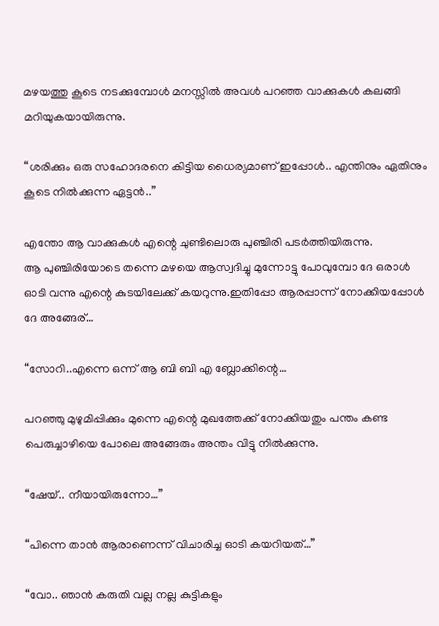മഴയത്തു കൂടെ നടക്കുമ്പോൾ മനസ്സിൽ അവൾ പറഞ്ഞ വാക്കുകൾ കലങ്ങി മറിയുകയായിരുന്നു.

“ശരിക്കും ഒരു സഹോദരനെ കിട്ടിയ ധൈര്യമാണ് ഇപ്പോൾ.. എന്തിനും ഏതിനും കൂടെ നിൽക്കുന്ന ഏട്ടൻ..”

എന്തോ ആ വാക്കുകൾ എന്റെ ചുണ്ടിലൊരു പുഞ്ചിരി പടർത്തിയിരുന്നു.
ആ പുഞ്ചിരിയോടെ തന്നെ മഴയെ ആസ്വദിച്ചു മുന്നോട്ടു പോവുമ്പോ ദേ ഒരാൾ ഓടി വന്നു എന്റെ കുടയിലേക്ക് കയറുന്നു.ഇതിപ്പോ ആരപ്പാന്ന് നോക്കിയപ്പോൾ ദേ അങ്ങേര്…

“സോറി..എന്നെ ഒന്ന് ആ ബി ബി എ ബ്ലോക്കിന്റെ…

പറഞ്ഞു മുഴുമിപ്പിക്കും മുന്നെ എന്റെ മുഖത്തേക്ക് നോക്കിയതും പന്തം കണ്ട പെരുച്ചാഴിയെ പോലെ അങ്ങേരും അന്തം വിട്ടു നിൽക്കുന്നു.

“ഷേയ്.. നീയായിരുന്നോ…”

“പിന്നെ താൻ ആരാണെന്ന് വിചാരിച്ച ഓടി കയറിയത്…”

“വോ.. ഞാൻ കരുതി വല്ല നല്ല കുട്ടികളും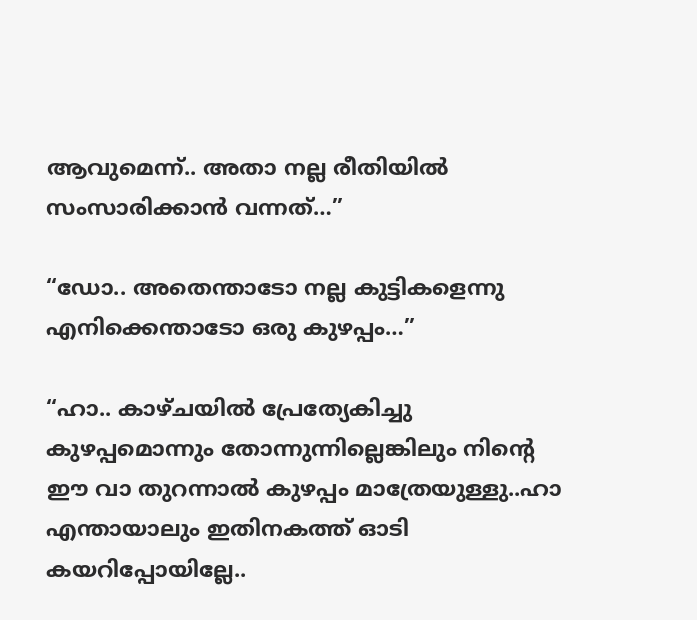ആവുമെന്ന്.. അതാ നല്ല രീതിയിൽ സംസാരിക്കാൻ വന്നത്…”

“ഡോ.. അതെന്താടോ നല്ല കുട്ടികളെന്നു എനിക്കെന്താടോ ഒരു കുഴപ്പം…”

“ഹാ.. കാഴ്ചയിൽ പ്രേത്യേകിച്ചു കുഴപ്പമൊന്നും തോന്നുന്നില്ലെങ്കിലും നിന്റെ ഈ വാ തുറന്നാൽ കുഴപ്പം മാത്രേയുള്ളു..ഹാ എന്തായാലും ഇതിനകത്ത് ഓടി കയറിപ്പോയില്ലേ..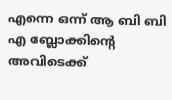എന്നെ ഒന്ന് ആ ബി ബി എ ബ്ലോക്കിന്റെ അവിടെക്ക്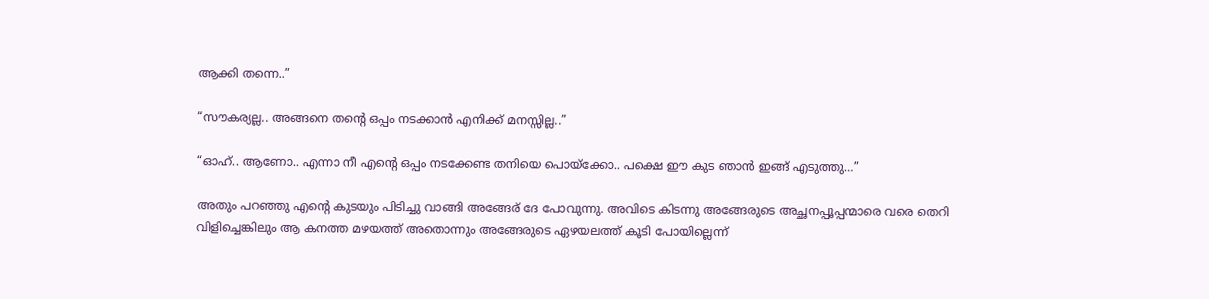ആക്കി തന്നെ..”

“സൗകര്യല്ല.. അങ്ങനെ തന്റെ ഒപ്പം നടക്കാൻ എനിക്ക് മനസ്സില്ല..”

“ഓഹ്.. ആണോ.. എന്നാ നീ എന്റെ ഒപ്പം നടക്കേണ്ട തനിയെ പൊയ്ക്കോ.. പക്ഷെ ഈ കുട ഞാൻ ഇങ്ങ് എടുത്തു…”

അതും പറഞ്ഞു എന്റെ കുടയും പിടിച്ചു വാങ്ങി അങ്ങേര് ദേ പോവുന്നു. അവിടെ കിടന്നു അങ്ങേരുടെ അച്ഛനപ്പൂപ്പന്മാരെ വരെ തെറി വിളിച്ചെങ്കിലും ആ കനത്ത മഴയത്ത് അതൊന്നും അങ്ങേരുടെ ഏഴയലത്ത് കൂടി പോയില്ലെന്ന്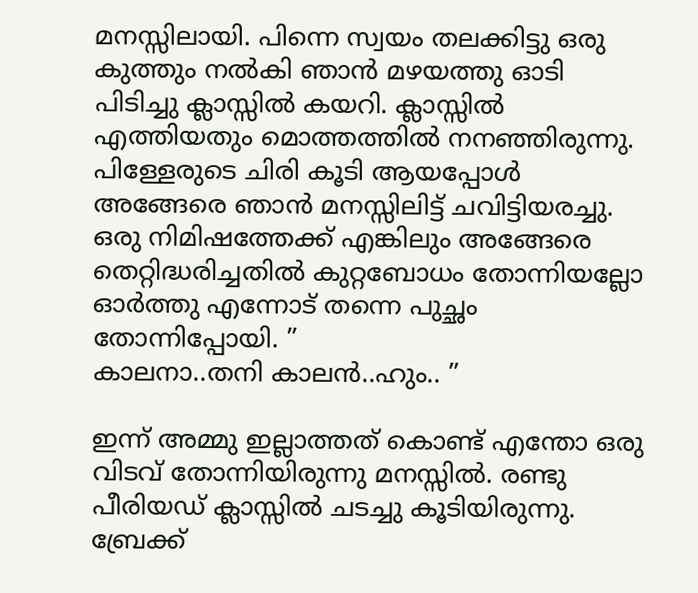മനസ്സിലായി. പിന്നെ സ്വയം തലക്കിട്ടു ഒരു കുത്തും നൽകി ഞാൻ മഴയത്തു ഓടി പിടിച്ചു ക്ലാസ്സിൽ കയറി. ക്ലാസ്സിൽ എത്തിയതും മൊത്തത്തിൽ നനഞ്ഞിരുന്നു. പിള്ളേരുടെ ചിരി കൂടി ആയപ്പോൾ അങ്ങേരെ ഞാൻ മനസ്സിലിട്ട് ചവിട്ടിയരച്ചു. ഒരു നിമിഷത്തേക്ക് എങ്കിലും അങ്ങേരെ തെറ്റിദ്ധരിച്ചതിൽ കുറ്റബോധം തോന്നിയല്ലോ ഓർത്തു എന്നോട് തന്നെ പുച്ഛം തോന്നിപ്പോയി. ”
കാലനാ..തനി കാലൻ..ഹും.. ”

ഇന്ന് അമ്മു ഇല്ലാത്തത് കൊണ്ട് എന്തോ ഒരു വിടവ് തോന്നിയിരുന്നു മനസ്സിൽ. രണ്ടു പീരിയഡ് ക്ലാസ്സിൽ ചടച്ചു കൂടിയിരുന്നു. ബ്രേക്ക്‌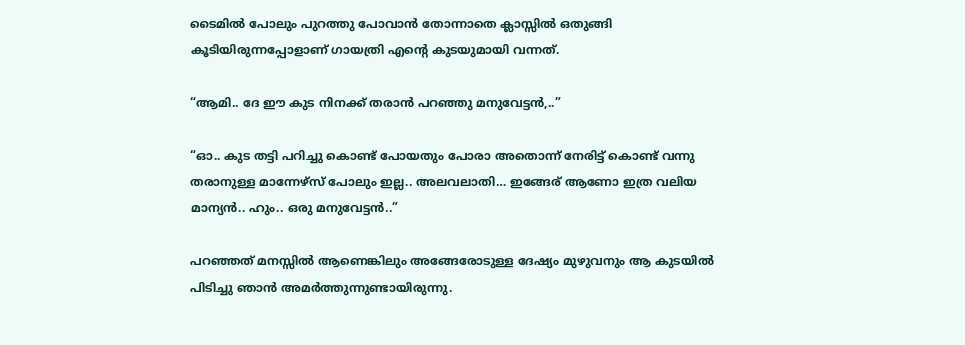ടൈമിൽ പോലും പുറത്തു പോവാൻ തോന്നാതെ ക്ലാസ്സിൽ ഒതുങ്ങി കൂടിയിരുന്നപ്പോളാണ് ഗായത്രി എന്റെ കുടയുമായി വന്നത്.

“ആമി.. ദേ ഈ കുട നിനക്ക് തരാൻ പറഞ്ഞു മനുവേട്ടൻ,..”

“ഓ.. കുട തട്ടി പറിച്ചു കൊണ്ട് പോയതും പോരാ അതൊന്ന് നേരിട്ട് കൊണ്ട് വന്നു തരാനുള്ള മാന്നേഴ്സ് പോലും ഇല്ല.. അലവലാതി… ഇങ്ങേര് ആണോ ഇത്ര വലിയ മാന്യൻ.. ഹും.. ഒരു മനുവേട്ടൻ..”

പറഞ്ഞത് മനസ്സിൽ ആണെങ്കിലും അങ്ങേരോടുള്ള ദേഷ്യം മുഴുവനും ആ കുടയിൽ പിടിച്ചു ഞാൻ അമർത്തുന്നുണ്ടായിരുന്നു.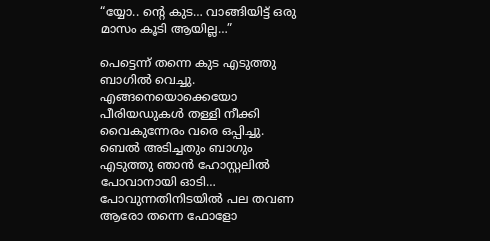“യ്യോ.. ന്റെ കുട… വാങ്ങിയിട്ട് ഒരു മാസം കൂടി ആയില്ല…”

പെട്ടെന്ന് തന്നെ കുട എടുത്തു ബാഗിൽ വെച്ചു. എങ്ങനെയൊക്കെയോ പീരിയഡുകൾ തള്ളി നീക്കി വൈകുന്നേരം വരെ ഒപ്പിച്ചു. ബെൽ അടിച്ചതും ബാഗും എടുത്തു ഞാൻ ഹോസ്റ്റലിൽ പോവാനായി ഓടി… പോവുന്നതിനിടയിൽ പല തവണ ആരോ തന്നെ ഫോളോ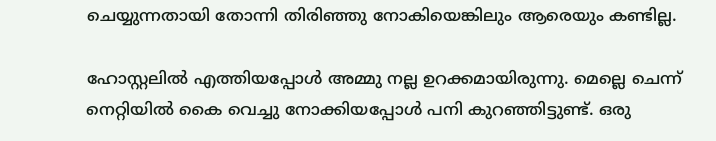ചെയ്യുന്നതായി തോന്നി തിരിഞ്ഞു നോകിയെങ്കിലും ആരെയും കണ്ടില്ല.

ഹോസ്റ്റലിൽ എത്തിയപ്പോൾ അമ്മു നല്ല ഉറക്കമായിരുന്നു. മെല്ലെ ചെന്ന് നെറ്റിയിൽ കൈ വെച്ചു നോക്കിയപ്പോൾ പനി കുറഞ്ഞിട്ടുണ്ട്. ഒരു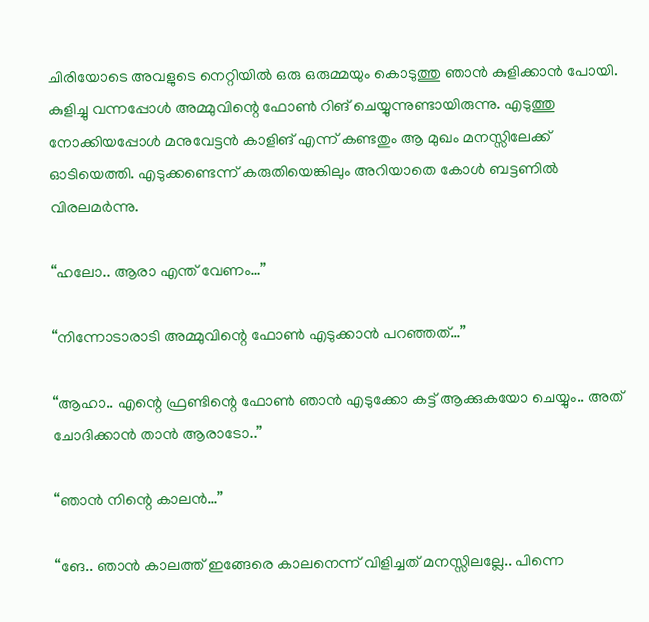ചിരിയോടെ അവളുടെ നെറ്റിയിൽ ഒരു ഒരുമ്മയും കൊടുത്തു ഞാൻ കുളിക്കാൻ പോയി. കുളിച്ചു വന്നപ്പോൾ അമ്മുവിന്റെ ഫോൺ റിങ് ചെയ്യുന്നുണ്ടായിരുന്നു. എടുത്തു നോക്കിയപ്പോൾ മനുവേട്ടൻ കാളിങ് എന്ന് കണ്ടതും ആ മുഖം മനസ്സിലേക്ക് ഓടിയെത്തി. എടുക്കണ്ടെന്ന് കരുതിയെങ്കിലും അറിയാതെ കോൾ ബട്ടണിൽ വിരലമർന്നു.

“ഹലോ.. ആരാ എന്ത് വേണം…”

“നിന്നോടാരാടി അമ്മുവിന്റെ ഫോൺ എടുക്കാൻ പറഞ്ഞത്…”

“ആഹാ.. എന്റെ ഫ്രണ്ടിന്റെ ഫോൺ ഞാൻ എടുക്കോ കട്ട്‌ ആക്കുകയോ ചെയ്യും.. അത് ചോദിക്കാൻ താൻ ആരാടോ..”

“ഞാൻ നിന്റെ കാലൻ…”

“ങേ.. ഞാൻ കാലത്ത് ഇങ്ങേരെ കാലനെന്ന് വിളിച്ചത് മനസ്സിലല്ലേ.. പിന്നെ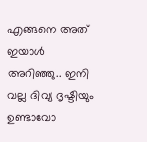എങ്ങനെ അത് ഇയാൾ അറിഞ്ഞു.. ഇനി വല്ല ദിവ്യ ദൃഷ്ടിയും ഉണ്ടാവോ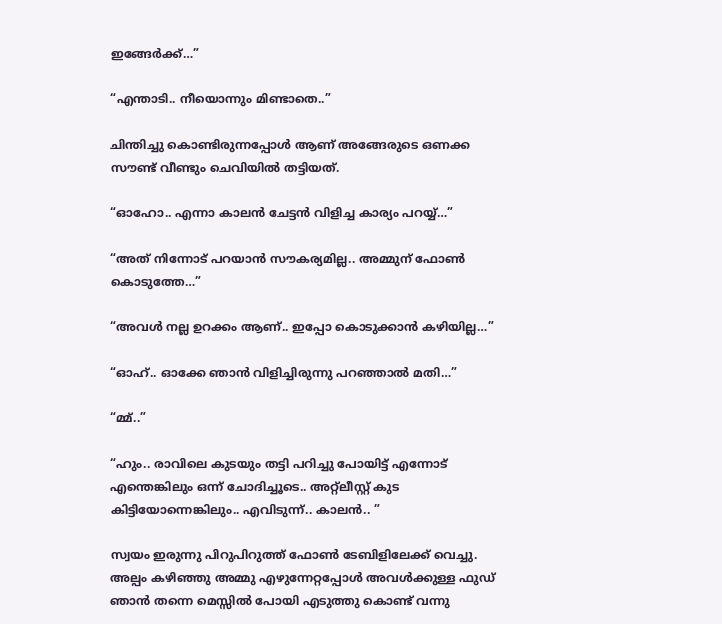ഇങ്ങേർക്ക്…”

“എന്താടി.. നീയൊന്നും മിണ്ടാതെ..”

ചിന്തിച്ചു കൊണ്ടിരുന്നപ്പോൾ ആണ് അങ്ങേരുടെ ഒണക്ക സൗണ്ട് വീണ്ടും ചെവിയിൽ തട്ടിയത്.

“ഓഹോ.. എന്നാ കാലൻ ചേട്ടൻ വിളിച്ച കാര്യം പറയ്യ്…”

“അത് നിന്നോട്‌ പറയാൻ സൗകര്യമില്ല.. അമ്മുന് ഫോൺ കൊടുത്തേ…”

“അവൾ നല്ല ഉറക്കം ആണ്.. ഇപ്പോ കൊടുക്കാൻ കഴിയില്ല…”

“ഓഹ്.. ഓക്കേ ഞാൻ വിളിച്ചിരുന്നു പറഞ്ഞാൽ മതി…”

“മ്മ്..”

“ഹും.. രാവിലെ കുടയും തട്ടി പറിച്ചു പോയിട്ട് എന്നോട് എന്തെങ്കിലും ഒന്ന് ചോദിച്ചൂടെ.. അറ്റ്ലീസ്റ്റ് കുട കിട്ടിയോന്നെങ്കിലും.. എവിടുന്ന്.. കാലൻ.. ”

സ്വയം ഇരുന്നു പിറുപിറുത്ത് ഫോൺ ടേബിളിലേക്ക് വെച്ചു. അല്പം കഴിഞ്ഞു അമ്മു എഴുന്നേറ്റപ്പോൾ അവൾക്കുള്ള ഫുഡ് ഞാൻ തന്നെ മെസ്സിൽ പോയി എടുത്തു കൊണ്ട് വന്നു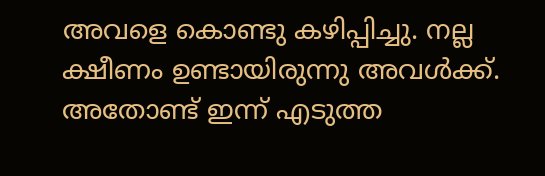അവളെ കൊണ്ടു കഴിപ്പിച്ചു. നല്ല ക്ഷീണം ഉണ്ടായിരുന്നു അവൾക്ക്. അതോണ്ട് ഇന്ന് എടുത്ത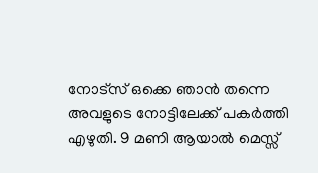നോട്സ് ഒക്കെ ഞാൻ തന്നെ അവളുടെ നോട്ടിലേക്ക് പകർത്തി എഴുതി. 9 മണി ആയാൽ മെസ്സ്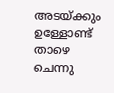അടയ്ക്കും ഉള്ളോണ്ട് താഴെ ചെന്നു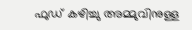ഫുഡ് കഴിച്ചു അമ്മുവിനുള്ള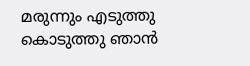മരുന്നും എടുത്തു കൊടുത്തു ഞാൻ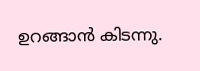ഉറങ്ങാൻ കിടന്നു.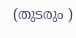(തുടരും )